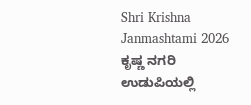Shri Krishna Janmashtami 2026 ಕೃಷ್ಣ ನಗರಿ ಉಡುಪಿಯಲ್ಲಿ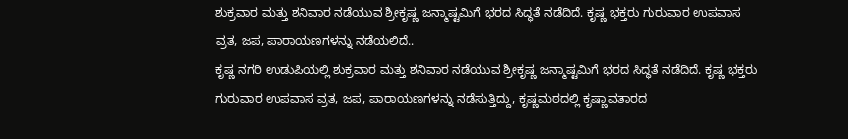ಶುಕ್ರವಾರ ಮತ್ತು ಶನಿವಾರ ನಡೆಯುವ ಶ್ರೀಕೃಷ್ಣ ಜನ್ಮಾಷ್ಟಮಿಗೆ ಭರದ ಸಿದ್ಧತೆ ನಡೆದಿದೆ. ಕೃಷ್ಣ ಭಕ್ತರು ಗುರುವಾರ ಉಪವಾಸ ವ್ರತ, ಜಪ, ಪಾರಾಯಣಗಳನ್ನು ನಡೆಯಲಿದೆ..
ಕೃಷ್ಣ ನಗರಿ ಉಡುಪಿಯಲ್ಲಿ ಶುಕ್ರವಾರ ಮತ್ತು ಶನಿವಾರ ನಡೆಯುವ ಶ್ರೀಕೃಷ್ಣ ಜನ್ಮಾಷ್ಟಮಿಗೆ ಭರದ ಸಿದ್ಧತೆ ನಡೆದಿದೆ. ಕೃಷ್ಣ ಭಕ್ತರು ಗುರುವಾರ ಉಪವಾಸ ವ್ರತ, ಜಪ, ಪಾರಾಯಣಗಳನ್ನು ನಡೆಸುತ್ತಿದ್ದು, ಕೃಷ್ಣಮಠದಲ್ಲಿ ಕೃಷ್ಣಾವತಾರದ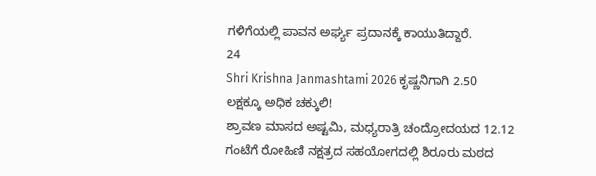ಗಳಿಗೆಯಲ್ಲಿ ಪಾವನ ಅರ್ಘ್ಯ ಪ್ರದಾನಕ್ಕೆ ಕಾಯುತಿದ್ದಾರೆ.
24
Shri Krishna Janmashtami 2026 ಕೃಷ್ಣನಿಗಾಗಿ 2.50 ಲಕ್ಷಕ್ಕೂ ಅಧಿಕ ಚಕ್ಕುಲಿ!
ಶ್ರಾವಣ ಮಾಸದ ಅಷ್ಟಮಿ, ಮಧ್ಯರಾತ್ರಿ ಚಂದ್ರೋದಯದ 12.12 ಗಂಟೆಗೆ ರೋಹಿಣಿ ನಕ್ಷತ್ರದ ಸಹಯೋಗದಲ್ಲಿ ಶಿರೂರು ಮಠದ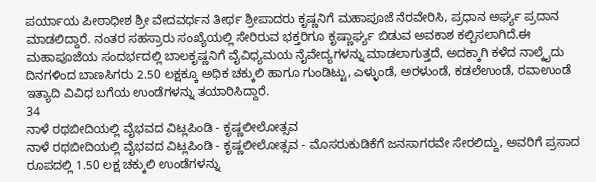ಪರ್ಯಾಯ ಪೀಠಾಧೀಶ ಶ್ರೀ ವೇದವರ್ಧನ ತೀರ್ಥ ಶ್ರೀಪಾದರು ಕೃಷ್ಣನಿಗೆ ಮಹಾಪೂಜೆ ನೆರವೇರಿಸಿ, ಪ್ರಧಾನ ಅರ್ಘ್ಯ ಪ್ರದಾನ ಮಾಡಲಿದ್ದಾರೆ. ನಂತರ ಸಹಸ್ರಾರು ಸಂಖ್ಯೆಯಲ್ಲಿ ಸೇರಿರುವ ಭಕ್ತರಿಗೂ ಕೃಷ್ಣಾರ್ಘ್ಯ ಬಿಡುವ ಅವಕಾಶ ಕಲ್ಪಿಸಲಾಗಿದೆ.ಈ ಮಹಾಪೂಜೆಯ ಸಂದರ್ಭದಲ್ಲಿ ಬಾಲಕೃಷ್ಣನಿಗೆ ವೈವಿಧ್ಯಮಯ ನೈವೇದ್ಯಗಳನ್ನು ಮಾಡಲಾಗುತ್ತದೆ, ಅದಕ್ಕಾಗಿ ಕಳೆದ ನಾಲ್ಕೈದು ದಿನಗಳಿಂದ ಬಾಣಸಿಗರು 2.50 ಲಕ್ಷಕ್ಕೂ ಅಧಿಕ ಚಕ್ಕುಲಿ ಹಾಗೂ ಗುಂಡಿಟ್ಟು, ಎಳ್ಳುಂಡೆ, ಅರಳುಂಡೆ, ಕಡಲೆಉಂಡೆ, ರವಾಉಂಡೆ ಇತ್ಯಾದಿ ವಿವಿಧ ಬಗೆಯ ಉಂಡೆಗಳನ್ನು ತಯಾರಿಸಿದ್ದಾರೆ.
34
ನಾಳೆ ರಥಬೀದಿಯಲ್ಲಿ ವೈಭವದ ವಿಟ್ಲಪಿಂಡಿ - ಕೃಷ್ಣಲೀಲೋತ್ಸವ
ನಾಳೆ ರಥಬೀದಿಯಲ್ಲಿ ವೈಭವದ ವಿಟ್ಲಪಿಂಡಿ - ಕೃಷ್ಣಲೀಲೋತ್ಸವ - ಮೊಸರುಕುಡಿಕೆಗೆ ಜನಸಾಗರವೇ ಸೇರಲಿದ್ದು, ಅವರಿಗೆ ಪ್ರಸಾದ ರೂಪದಲ್ಲಿ 1.50 ಲಕ್ಷ ಚಕ್ಕುಲಿ ಉಂಡೆಗಳನ್ನು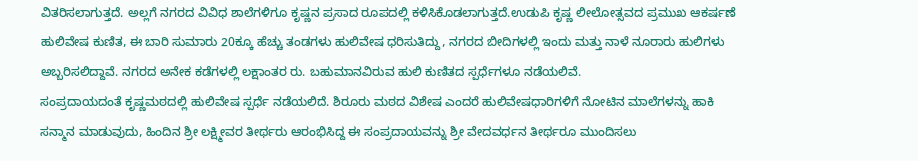ವಿತರಿಸಲಾಗುತ್ತದೆ. ಅಲ್ಲಗೆ ನಗರದ ವಿವಿಧ ಶಾಲೆಗಳಿಗೂ ಕೃಷ್ಣನ ಪ್ರಸಾದ ರೂಪದಲ್ಲಿ ಕಳಿಸಿಕೊಡಲಾಗುತ್ತದೆ.ಉಡುಪಿ ಕೃಷ್ಣ ಲೀಲೋತ್ಸವದ ಪ್ರಮುಖ ಆಕರ್ಷಣೆ ಹುಲಿವೇಷ ಕುಣಿತ, ಈ ಬಾರಿ ಸುಮಾರು 20ಕ್ಕೂ ಹೆಚ್ಚು ತಂಡಗಳು ಹುಲಿವೇಷ ಧರಿಸುತಿದ್ದು, ನಗರದ ಬೀದಿಗಳಲ್ಲಿ ಇಂದು ಮತ್ತು ನಾಳೆ ನೂರಾರು ಹುಲಿಗಳು ಅಬ್ಬರಿಸಲಿದ್ದಾವೆ. ನಗರದ ಅನೇಕ ಕಡೆಗಳಲ್ಲಿ ಲಕ್ಷಾಂತರ ರು. ಬಹುಮಾನವಿರುವ ಹುಲಿ ಕುಣಿತದ ಸ್ಪರ್ಧೆಗಳೂ ನಡೆಯಲಿವೆ.
ಸಂಪ್ರದಾಯದಂತೆ ಕೃಷ್ಣಮಠದಲ್ಲಿ ಹುಲಿವೇಷ ಸ್ಪರ್ಧೆ ನಡೆಯಲಿದೆ. ಶಿರೂರು ಮಠದ ವಿಶೇಷ ಎಂದರೆ ಹುಲಿವೇಷಧಾರಿಗಳಿಗೆ ನೋಟಿನ ಮಾಲೆಗಳನ್ನು ಹಾಕಿ ಸನ್ಮಾನ ಮಾಡುವುದು, ಹಿಂದಿನ ಶ್ರೀ ಲಕ್ಷ್ಮೀವರ ತೀರ್ಥರು ಆರಂಭಿಸಿದ್ದ ಈ ಸಂಪ್ರದಾಯವನ್ನು ಶ್ರೀ ವೇದವರ್ಧನ ತೀರ್ಥರೂ ಮುಂದಿಸಲು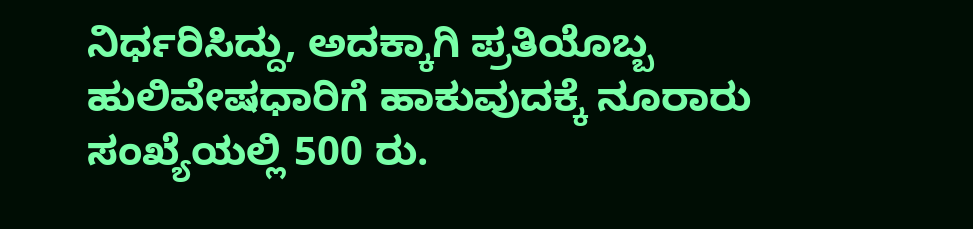ನಿರ್ಧರಿಸಿದ್ದು, ಅದಕ್ಕಾಗಿ ಪ್ರತಿಯೊಬ್ಬ ಹುಲಿವೇಷಧಾರಿಗೆ ಹಾಕುವುದಕ್ಕೆ ನೂರಾರು ಸಂಖ್ಯೆಯಲ್ಲಿ 500 ರು.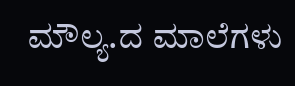ಮೌಲ್ಯ.ದ ಮಾಲೆಗಳು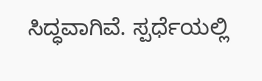ಸಿದ್ಧವಾಗಿವೆ. ಸ್ಪರ್ಧೆಯಲ್ಲಿ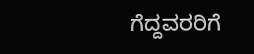ಗೆದ್ದವರರಿಗೆ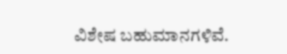ವಿಶೇಷ ಬಹುಮಾನಗಳಿವೆ.